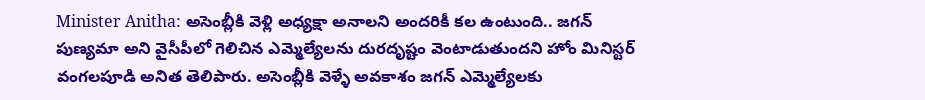Minister Anitha: అసెంబ్లీకి వెళ్లి అధ్యక్షా అనాలని అందరికీ కల ఉంటుంది.. జగన్ పుణ్యమా అని వైసీపీలో గెలిచిన ఎమ్మెల్యేలను దురదృష్టం వెంటాడుతుందని హోం మినిస్టర్ వంగలపూడి అనిత తెలిపారు. అసెంబ్లీకి వెళ్ళే అవకాశం జగన్ ఎమ్మెల్యేలకు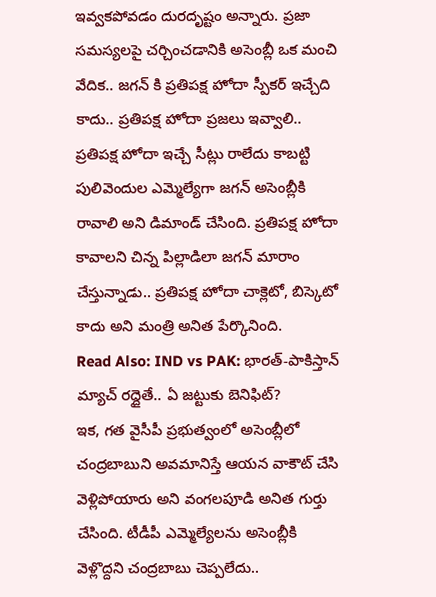ఇవ్వకపోవడం దురదృష్టం అన్నారు. ప్రజా సమస్యలపై చర్చించడానికి అసెంబ్లీ ఒక మంచి వేదిక.. జగన్ కి ప్రతిపక్ష హోదా స్పీకర్ ఇచ్చేది కాదు.. ప్రతిపక్ష హోదా ప్రజలు ఇవ్వాలి.. ప్రతిపక్ష హోదా ఇచ్చే సీట్లు రాలేదు కాబట్టి పులివెందుల ఎమ్మెల్యేగా జగన్ అసెంబ్లీకి రావాలి అని డిమాండ్ చేసింది. ప్రతిపక్ష హోదా కావాలని చిన్న పిల్లాడిలా జగన్ మారాం చేస్తున్నాడు.. ప్రతిపక్ష హోదా చాక్లెటో, బిస్కెటో కాదు అని మంత్రి అనిత పేర్కొనింది.
Read Also: IND vs PAK: భారత్-పాకిస్తాన్ మ్యాచ్ రద్దైతే.. ఏ జట్టుకు బెనిఫిట్?
ఇక, గత వైసీపీ ప్రభుత్వంలో అసెంబ్లీలో చంద్రబాబుని అవమానిస్తే ఆయన వాకౌట్ చేసి వెళ్లిపోయారు అని వంగలపూడి అనిత గుర్తు చేసింది. టీడీపీ ఎమ్మెల్యేలను అసెంబ్లీకి వెళ్లొద్దని చంద్రబాబు చెప్పలేదు..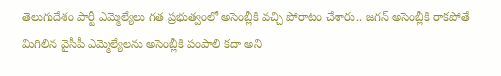తెలుగుదేశం పార్టీ ఎమ్మెల్యేలు గత ప్రభుత్వంలో అసెంబ్లీకి వచ్చి పోరాటం చేశారు.. జగన్ అసెంబ్లీకి రాకపోతే మిగిలిన వైసీపీ ఎమ్మెల్యేలను అసెంబ్లీకి పంపాలి కదా అని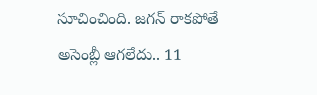సూచించింది. జగన్ రాకపోతే అసెంబ్లీ ఆగలేదు.. 11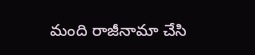మంది రాజీనామా చేసి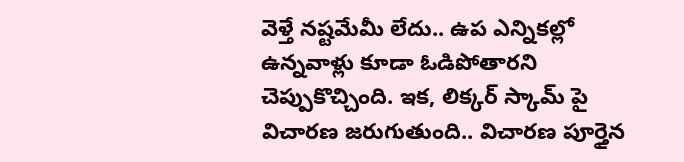వెళ్తే నష్టమేమీ లేదు.. ఉప ఎన్నికల్లో ఉన్నవాళ్లు కూడా ఓడిపోతారని చెప్పుకొచ్చింది. ఇక, లిక్కర్ స్కామ్ పై విచారణ జరుగుతుంది.. విచారణ పూర్తైన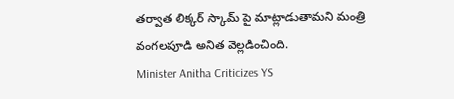తర్వాత లిక్కర్ స్కామ్ పై మాట్లాడుతామని మంత్రి వంగలపూడి అనిత వెల్లడించింది.
Minister Anitha Criticizes YS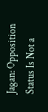Jagan: Opposition Status Is Not a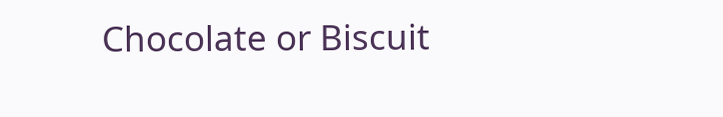Chocolate or Biscuit